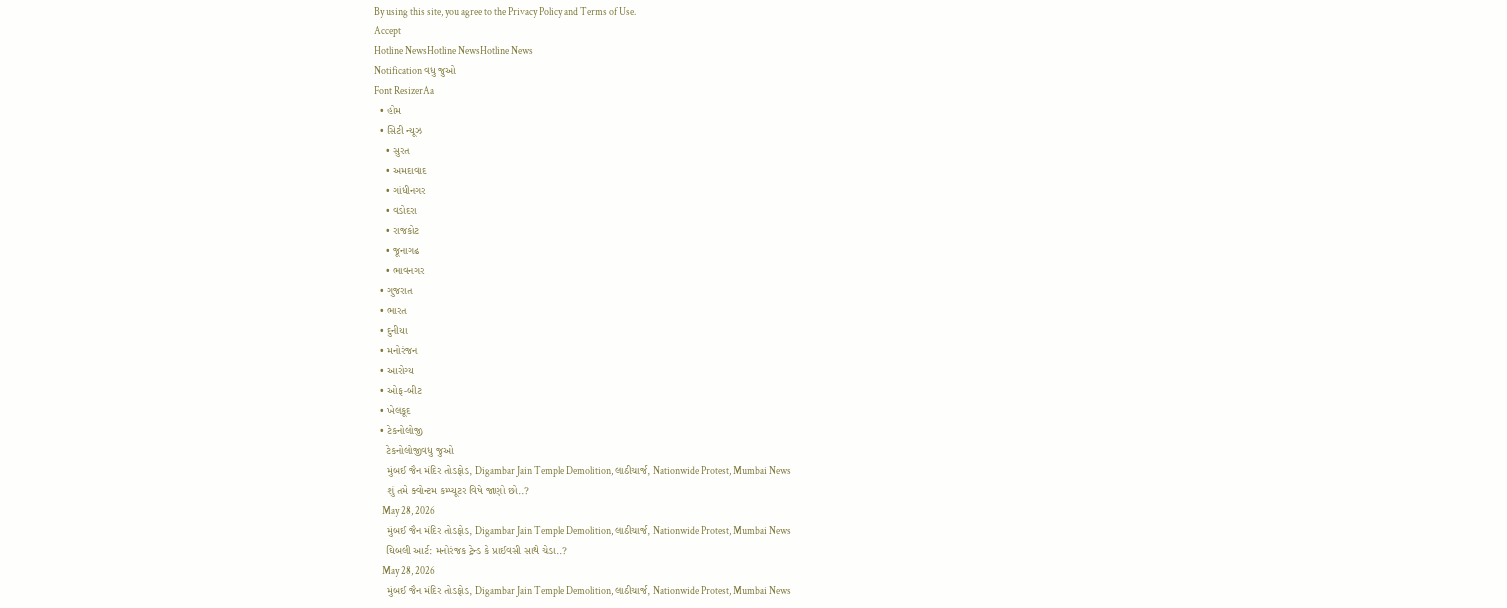By using this site, you agree to the Privacy Policy and Terms of Use.
Accept
Hotline NewsHotline NewsHotline News
Notification વધુ જુઓ
Font ResizerAa
  • હોમ
  • સિટી ન્યૂઝ
    • સુરત
    • અમદાવાદ
    • ગાંધીનગર
    • વડોદરા
    • રાજકોટ
    • જૂનાગઢ
    • ભાવનગર
  • ગુજરાત
  • ભારત
  • દુનીયા
  • મનોરંજન
  • આરોગ્ય
  • ઓફ-બીટ
  • ખેલકૂદ
  • ટેકનોલોજી
    ટેકનોલોજીવધુ જુઓ
    મુંબઈ જૈન મંદિર તોડફોડ, Digambar Jain Temple Demolition, લાઠીચાર્જ, Nationwide Protest, Mumbai News
    શું તમે ક્વોન્ટમ કમ્પ્યૂટર વિષે જાણો છો..?
    May 28, 2026
    મુંબઈ જૈન મંદિર તોડફોડ, Digambar Jain Temple Demolition, લાઠીચાર્જ, Nationwide Protest, Mumbai News
    ઘિબલી આર્ટ: મનોરંજક ટ્રેન્ડ કે પ્રાઈવસી સાથે ચેડા..?
    May 28, 2026
    મુંબઈ જૈન મંદિર તોડફોડ, Digambar Jain Temple Demolition, લાઠીચાર્જ, Nationwide Protest, Mumbai News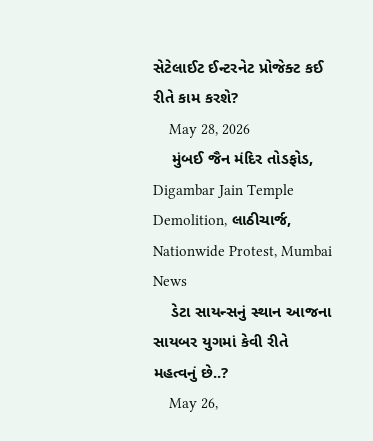સેટેલાઈટ ઈન્ટરનેટ પ્રોજેક્ટ કઈ રીતે કામ કરશે?
    May 28, 2026
    મુંબઈ જૈન મંદિર તોડફોડ, Digambar Jain Temple Demolition, લાઠીચાર્જ, Nationwide Protest, Mumbai News
    ડેટા સાયન્સનું સ્થાન આજના સાયબર યુગમાં કેવી રીતે મહત્વનું છે..?
    May 26,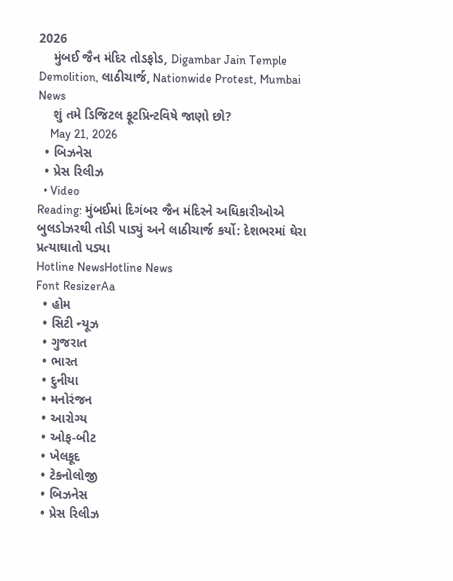2026
    મુંબઈ જૈન મંદિર તોડફોડ, Digambar Jain Temple Demolition, લાઠીચાર્જ, Nationwide Protest, Mumbai News
    શું તમે ડિજિટલ ફૂટપ્રિન્ટવિષે જાણો છો?
    May 21, 2026
  • બિઝનેસ
  • પ્રેસ રિલીઝ
  • Video
Reading: મુંબઈમાં દિગંબર જૈન મંદિરને અધિકારીઓએ બુલડોઝરથી તોડી પાડ્યું અને લાઠીચાર્જ કર્યો: દેશભરમાં ઘેરા પ્રત્યાઘાતો પડ્યા
Hotline NewsHotline News
Font ResizerAa
  • હોમ
  • સિટી ન્યૂઝ
  • ગુજરાત
  • ભારત
  • દુનીયા
  • મનોરંજન
  • આરોગ્ય
  • ઓફ-બીટ
  • ખેલકૂદ
  • ટેકનોલોજી
  • બિઝનેસ
  • પ્રેસ રિલીઝ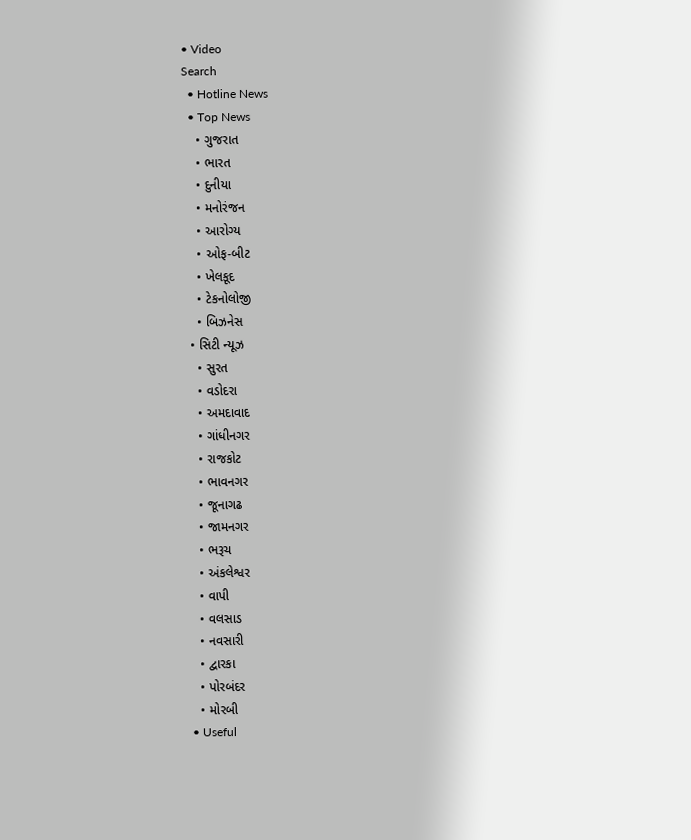• Video
Search
  • Hotline News
  • Top News
    • ગુજરાત
    • ભારત
    • દુનીયા
    • મનોરંજન
    • આરોગ્ય
    • ઓફ-બીટ
    • ખેલકૂદ
    • ટેકનોલોજી
    • બિઝનેસ
  • સિટી ન્યૂઝ
    • સુરત
    • વડોદરા
    • અમદાવાદ
    • ગાંધીનગર
    • રાજકોટ
    • ભાવનગર
    • જૂનાગઢ
    • જામનગર
    • ભરૂચ
    • અંકલેશ્વર
    • વાપી
    • વલસાડ
    • નવસારી
    • દ્વારકા
    • પોરબંદર
    • મોરબી
  • Useful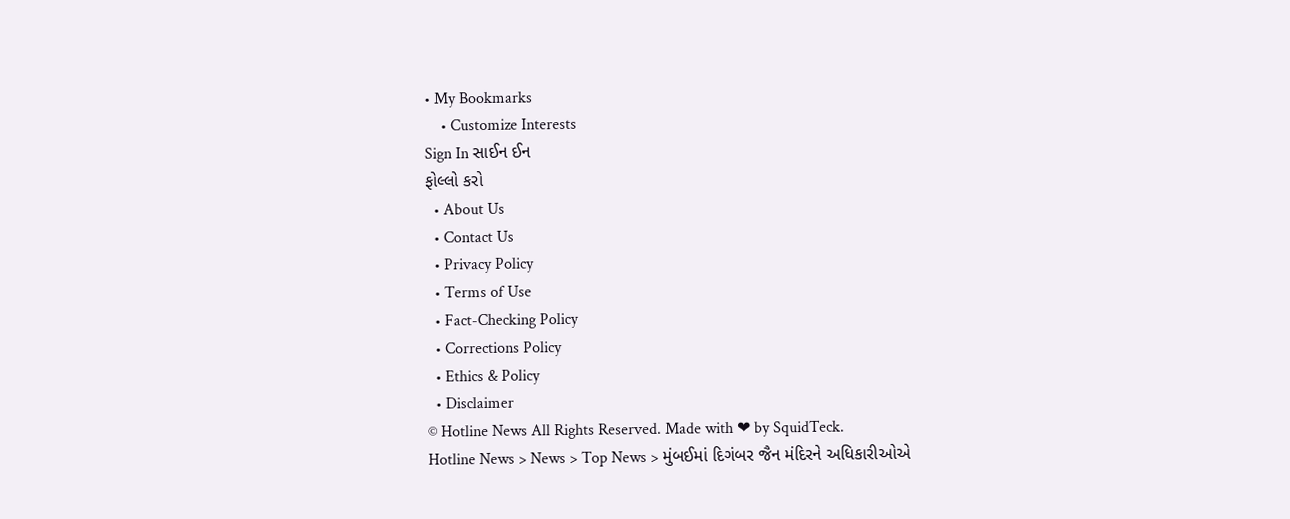• My Bookmarks
    • Customize Interests
Sign In સાઈન ઈન
ફોલ્લો કરો
  • About Us
  • Contact Us
  • Privacy Policy
  • Terms of Use
  • Fact-Checking Policy
  • Corrections Policy
  • Ethics & Policy
  • Disclaimer
© Hotline News All Rights Reserved. Made with ❤ by SquidTeck.
Hotline News > News > Top News > મુંબઈમાં દિગંબર જૈન મંદિરને અધિકારીઓએ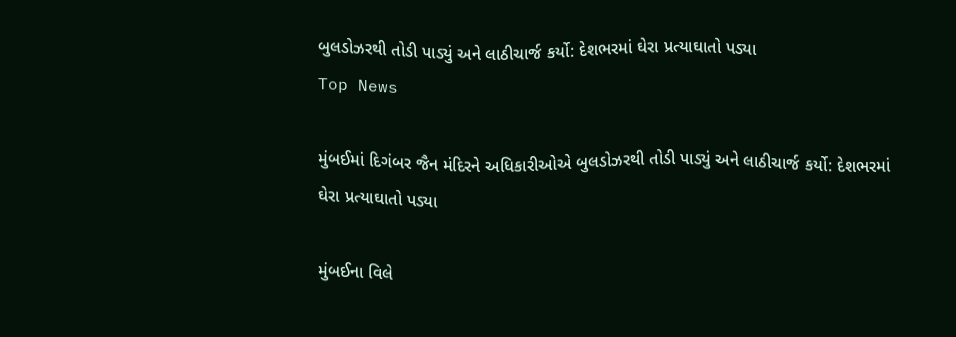બુલડોઝરથી તોડી પાડ્યું અને લાઠીચાર્જ કર્યો: દેશભરમાં ઘેરા પ્રત્યાઘાતો પડ્યા
Top News

મુંબઈમાં દિગંબર જૈન મંદિરને અધિકારીઓએ બુલડોઝરથી તોડી પાડ્યું અને લાઠીચાર્જ કર્યો: દેશભરમાં ઘેરા પ્રત્યાઘાતો પડ્યા

મુંબઈના વિલે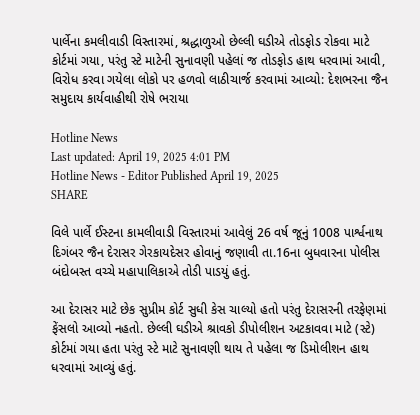પાર્લેના કમલીવાડી વિસ્તારમાં, શ્રદ્ધાળુઓ છેલ્લી ઘડીએ તોડફોડ રોકવા માટે કોર્ટમાં ગયા, પરંતુ સ્ટે માટેની સુનાવણી પહેલાં જ તોડફોડ હાથ ધરવામાં આવી, વિરોધ કરવા ગયેલા લોકો પર હળવો લાઠીચાર્જ કરવામાં આવ્યો: દેશભરના જૈન સમુદાય કાર્યવાહીથી રોષે ભરાયા

Hotline News
Last updated: April 19, 2025 4:01 PM
Hotline News - Editor Published April 19, 2025
SHARE

વિલે પાર્લે ઈસ્ટના કામલીવાડી વિસ્તારમાં આવેલું 26 વર્ષ જૂનું 1008 પાર્શ્વનાથ દિગંબર જૈન દેરાસર ગેરકાયદેસર હોવાનું જણાવી તા.16ના બુધવારના પોલીસ બંદોબસ્ત વચ્ચે મહાપાલિકાએ તોડી પાડયું હતું.

આ દેરાસર માટે છેક સુપ્રીમ કોર્ટ સુધી કેસ ચાલ્યો હતો પરંતુ દેરાસરની તરફેણમાં ફેંસલો આવ્યો નહતો. છેલ્લી ઘડીએ શ્રાવકો ડીપોલીશન અટકાવવા માટે (સ્ટે) કોર્ટમાં ગયા હતા પરંતુ સ્ટે માટે સુનાવણી થાય તે પહેલા જ ડિમોલીશન હાથ ધરવામાં આવ્યું હતું.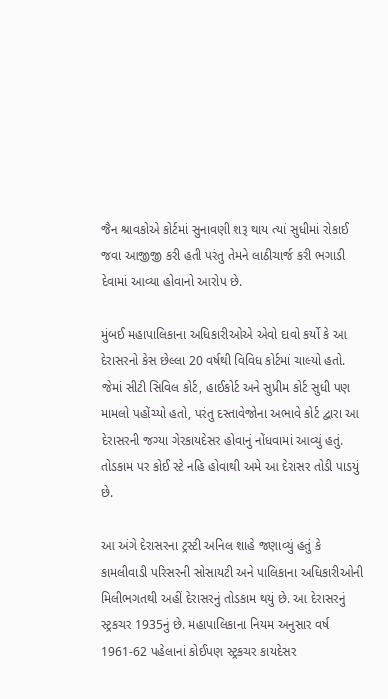જૈન શ્રાવકોએ કોર્ટમાં સુનાવણી શરૂ થાય ત્યાં સુધીમાં રોકાઈ જવા આજીજી કરી હતી પરંતુ તેમને લાઠીચાર્જ કરી ભગાડી દેવામાં આવ્યા હોવાનો આરોપ છે.

મુંબઈ મહાપાલિકાના અધિકારીઓએ એવો દાવો કર્યો કે આ દેરાસરનો કેસ છેલ્લા 20 વર્ષથી વિવિધ કોર્ટમાં ચાલ્યો હતો. જેમાં સીટી સિવિલ કોર્ટ, હાઈકોર્ટ અને સુપ્રીમ કોર્ટ સુધી પણ મામલો પહોંચ્યો હતો, પરંતુ દસ્તાવેજોના અભાવે કોર્ટ દ્વારા આ દેરાસરની જગ્યા ગેરકાયદેસર હોવાનું નોંધવામાં આવ્યું હતું. તોડકામ પર કોઈ સ્ટે નહિ હોવાથી અમે આ દેરાસર તોડી પાડયું છે.

આ અંગે દેરાસરના ટ્રસ્ટી અનિલ શાહે જણાવ્યું હતું કે કામલીવાડી પરિસરની સોસાયટી અને પાલિકાના અધિકારીઓની મિલીભગતથી અહીં દેરાસરનું તોડકામ થયું છે. આ દેરાસરનું સ્ટ્રકચર 1935નું છે. મહાપાલિકાના નિયમ અનુસાર વર્ષ 1961-62 પહેલાનાં કોઈપણ સ્ટ્રકચર કાયદેસર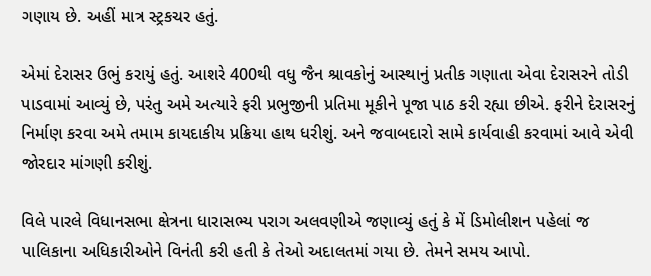ગણાય છે. અહીં માત્ર સ્ટ્રકચર હતું.

એમાં દેરાસર ઉભું કરાયું હતું. આશરે 400થી વધુ જૈન શ્રાવકોનું આસ્થાનું પ્રતીક ગણાતા એવા દેરાસરને તોડી પાડવામાં આવ્યું છે, પરંતુ અમે અત્યારે ફરી પ્રભુજીની પ્રતિમા મૂકીને પૂજા પાઠ કરી રહ્યા છીએ. ફરીને દેરાસરનું નિર્માણ કરવા અમે તમામ કાયદાકીય પ્રક્રિયા હાથ ધરીશું. અને જવાબદારો સામે કાર્યવાહી કરવામાં આવે એવી જોરદાર માંગણી કરીશું.

વિલે પારલે વિધાનસભા ક્ષેત્રના ધારાસભ્ય પરાગ અલવણીએ જણાવ્યું હતું કે મેં ડિમોલીશન પહેલાં જ પાલિકાના અધિકારીઓને વિનંતી કરી હતી કે તેઓ અદાલતમાં ગયા છે. તેમને સમય આપો.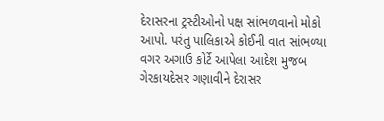દેરાસરના ટ્રસ્ટીઓનો પક્ષ સાંભળવાનો મોકો આપો. પરંતુ પાલિકાએ કોઈની વાત સાંભળ્યા વગર અગાઉ કોર્ટે આપેલા આદેશ મુજબ ગેરકાયદેસર ગણાવીને દેરાસર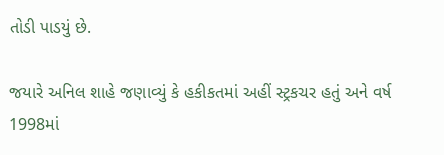તોડી પાડયું છે.

જયારે અનિલ શાહે જણાવ્યું કે હકીકતમાં અહીં સ્ટ્રકચર હતું અને વર્ષ 1998માં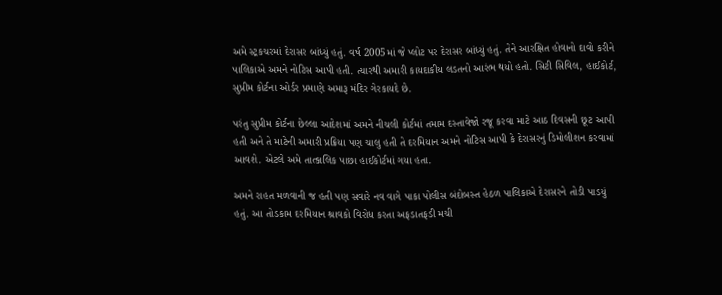અમે સ્ટ્રકચરમાં દેરાસર બાંધ્યું હતું. વર્ષ 2005માં જે પ્લોટ પર દેરાસર બાંધ્યું હતું. તેને આરક્ષિત હોવાનો દાવો કરીને પાલિકાએ અમને નોટિસ આપી હતી. ત્યારથી અમારી કાયદાકીય લડતનો આરંભ થયો હતો. સિટી સિવિલ, હાઈકોર્ટ, સુપ્રીમ કોર્ટના ઓર્ડર પ્રમાણે અમારૂ મંદિર ગેરકાયદે છે.

પરંતુ સુપ્રીમ કોર્ટના છેલ્લા આદેશમાં અમને નીચલી કોર્ટમાં તમામ દસ્તાવેજો રજૂ કરવા માટે આઠ દિવસની છૂટ આપી હતી અને તે માટેની અમારી પ્રક્રિયા પણ ચાલુ હતી તે દરમિયાન અમને નોટિસ આપી કે દેરાસરનું ડિમોલીશન કરવામાં આવશે. એટલે અમે તાત્કાલિક પાછા હાઈકોર્ટમાં ગયા હતા.

અમને રાહત મળવાની જ હતી પણ સવારે નવ વાગે પાકા પોલીસ બંદોબસ્ત હેઠળ પાલિકાએ દેરાસરને તોડી પાડયું હતું. આ તોડકામ દરમિયાન શ્રાવકો વિરોધ કરતા અફડાતફડી મચી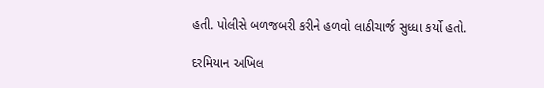હતી. પોલીસે બળજબરી કરીને હળવો લાઠીચાર્જ સુધ્ધા કર્યો હતો.

દરમિયાન અખિલ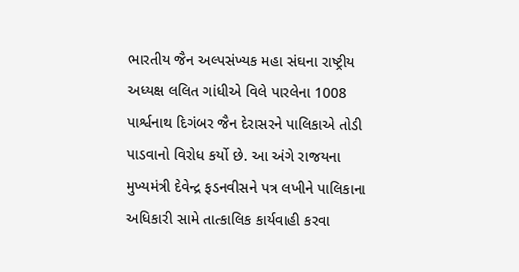ભારતીય જૈન અલ્પસંખ્યક મહા સંઘના રાષ્ટ્રીય અધ્યક્ષ લલિત ગાંધીએ વિલે પારલેના 1008 પાર્શ્વનાથ દિગંબર જૈન દેરાસરને પાલિકાએ તોડી પાડવાનો વિરોધ કર્યો છે. આ અંગે રાજયના મુખ્યમંત્રી દેવેન્દ્ર ફડનવીસને પત્ર લખીને પાલિકાના અધિકારી સામે તાત્કાલિક કાર્યવાહી કરવા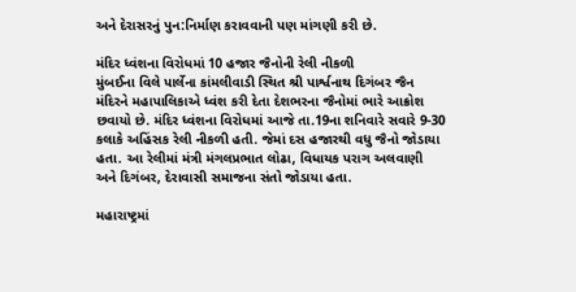અને દેરાસરનું પુન:નિર્માણ કરાવવાની પણ માંગણી કરી છે.

મંદિર ધ્વંશના વિરોધમાં 10 હજાર જૈનોની રેલી નીકળી
મુંબઈના વિલે પાર્લેના કાંમલીવાડી સ્થિત શ્રી પાર્શ્વનાથ દિગંબર જૈન મંદિરને મહાપાલિકાએ ધ્વંશ કરી દેતા દેશભરના જૈનોમાં ભારે આક્રોશ છવાયો છે. મંદિર ધ્વંશના વિરોધમાં આજે તા.19ના શનિવારે સવારે 9-30 કલાકે અહિંસક રેલી નીકળી હતી. જેમાં દસ હજારથી વધુ જૈનો જોડાયા હતા. આ રેલીમાં મંત્રી મંગલપ્રભાત લોઢા, વિધાયક પરાગ અલવાણી અને દિગંબર, દેરાવાસી સમાજના સંતો જોડાયા હતા.

મહારાષ્ટ્રમાં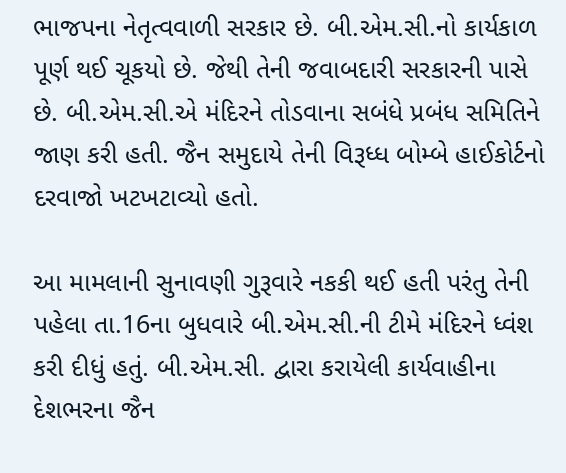ભાજપના નેતૃત્વવાળી સરકાર છે. બી.એમ.સી.નો કાર્યકાળ પૂર્ણ થઈ ચૂકયો છે. જેથી તેની જવાબદારી સરકારની પાસે છે. બી.એમ.સી.એ મંદિરને તોડવાના સબંધે પ્રબંધ સમિતિને જાણ કરી હતી. જૈન સમુદાયે તેની વિરૂધ્ધ બોમ્બે હાઈકોર્ટનો દરવાજો ખટખટાવ્યો હતો.

આ મામલાની સુનાવણી ગુરૂવારે નકકી થઈ હતી પરંતુ તેની પહેલા તા.16ના બુધવારે બી.એમ.સી.ની ટીમે મંદિરને ધ્વંશ કરી દીધું હતું. બી.એમ.સી. દ્વારા કરાયેલી કાર્યવાહીના દેશભરના જૈન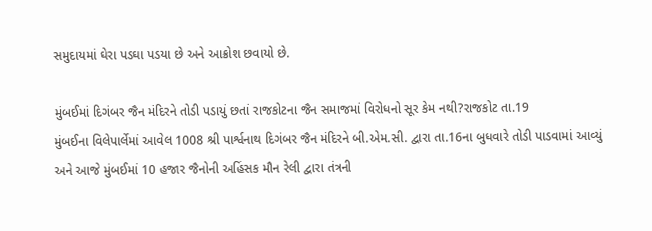સમુદાયમાં ઘેરા પડઘા પડયા છે અને આક્રોશ છવાયો છે.

મુંબઈમાં દિગંબર જૈન મંદિરને તોડી પડાયું છતાં રાજકોટના જૈન સમાજમાં વિરોધનો સૂર કેમ નથી?રાજકોટ તા.19
મુંબઈના વિલેપાર્લેમાં આવેલ 1008 શ્રી પાર્શ્વનાથ દિગંબર જૈન મંદિરને બી.એમ.સી. દ્વારા તા.16ના બુધવારે તોડી પાડવામાં આવ્યું અને આજે મુંબઈમાં 10 હજાર જૈનોની અહિંસક મૌન રેલી દ્વારા તંત્રની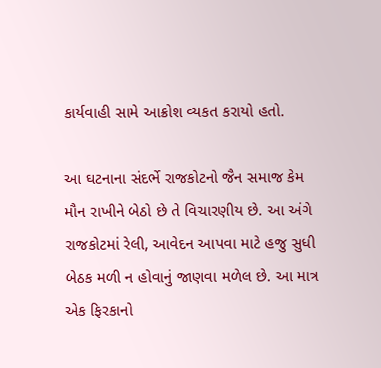કાર્યવાહી સામે આક્રોશ વ્યકત કરાયો હતો.

આ ઘટનાના સંદર્ભે રાજકોટનો જૈન સમાજ કેમ મૌન રાખીને બેઠો છે તે વિચારણીય છે. આ અંગે રાજકોટમાં રેલી, આવેદન આપવા માટે હજુ સુધી બેઠક મળી ન હોવાનું જાણવા મળેલ છે. આ માત્ર એક ફિરકાનો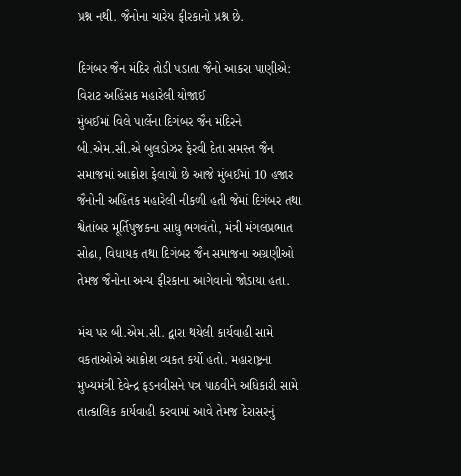પ્રશ્ન નથી. જૈનોના ચારેય ફીરકાનો પ્રશ્ન છે.

દિગંબર જૈન મંદિર તોડી પડાતા જૈનો આકરા પાણીએ: વિરાટ અહિંસક મહારેલી યોજાઈ
મુંબઈમાં વિલે પાર્લેના દિગંબર જૈન મંદિરને બી.એમ.સી.એ બુલડોઝર ફેરવી દેતા સમસ્ત જૈન સમાજમાં આક્રોશ ફેલાયો છે આજે મુંબઈમાં 10 હજાર જૈનોની અહિંતક મહારેલી નીકળી હતી જેમાં દિગંબર તથા શ્વેતાંબર મૂર્તિપુજકના સાધુ ભગવંતો, મંત્રી મંગલપ્રભાત સોઢા, વિધાયક તથા દિગંબર જૈન સમાજના અગ્રણીઓ તેમજ જૈનોના અન્ય ફીરકાના આગેવાનો જોડાયા હતા.

મંચ પર બી.એમ.સી. દ્વારા થયેલી કાર્યવાહી સામે વકતાઓએ આક્રોશ વ્યકત કર્યો હતો. મહારાષ્ટ્રના મુખ્યમંત્રી દેવેન્દ્ર ફડનવીસને પત્ર પાઠવીને અધિકારી સામે તાત્કાલિક કાર્યવાહી કરવામાં આવે તેમજ દેરાસરનું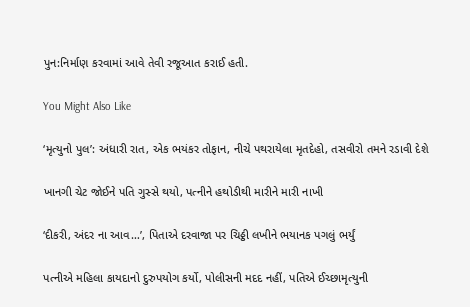પુન:નિર્માણ કરવામાં આવે તેવી રજૂઆત કરાઈ હતી.

You Might Also Like

‘મૃત્યુનો પુલ’: અંધારી રાત, એક ભયંકર તોફાન, નીચે પથરાયેલા મૃતદેહો, તસવીરો તમને રડાવી દેશે

ખાનગી ચેટ જોઈને પતિ ગુસ્સે થયો, પત્નીને હથોડીથી મારીને મારી નાખી

‘દીકરી, અંદર ના આવ…’, પિતાએ દરવાજા પર ચિઠ્ઠી લખીને ભયાનક પગલું ભર્યું

પત્નીએ મહિલા કાયદાનો દુરુપયોગ કર્યો, પોલીસની મદદ નહીં, પતિએ ઈચ્છામૃત્યુની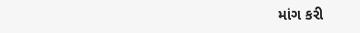માંગ કરી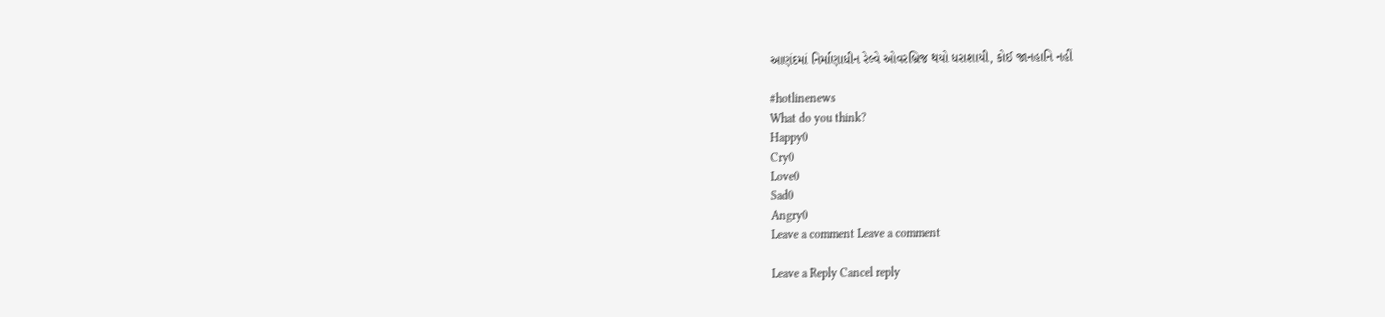આણંદમાં નિર્માણાધીન રેલ્વે ઓવરબ્રિજ થયો ધરાશાયી, કોઈ જાનહાનિ નહીં

#hotlinenews
What do you think?
Happy0
Cry0
Love0
Sad0
Angry0
Leave a comment Leave a comment

Leave a Reply Cancel reply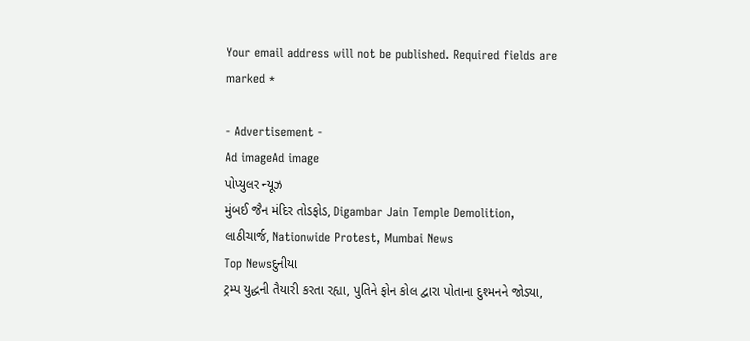Your email address will not be published. Required fields are marked *

- Advertisement -
Ad imageAd image
પોપ્યુલર ન્યૂઝ
મુંબઈ જૈન મંદિર તોડફોડ, Digambar Jain Temple Demolition, લાઠીચાર્જ, Nationwide Protest, Mumbai News
Top Newsદુનીયા
ટ્રમ્પ યુદ્ધની તૈયારી કરતા રહ્યા, પુતિને ફોન કોલ દ્વારા પોતાના દુશ્મનને જોડ્યા,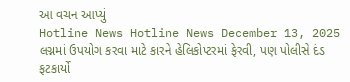આ વચન આપ્યું
Hotline News Hotline News December 13, 2025
લગ્નમાં ઉપયોગ કરવા માટે કારને હેલિકોપ્ટરમાં ફેરવી, પણ પોલીસે દંડ ફટકાર્યો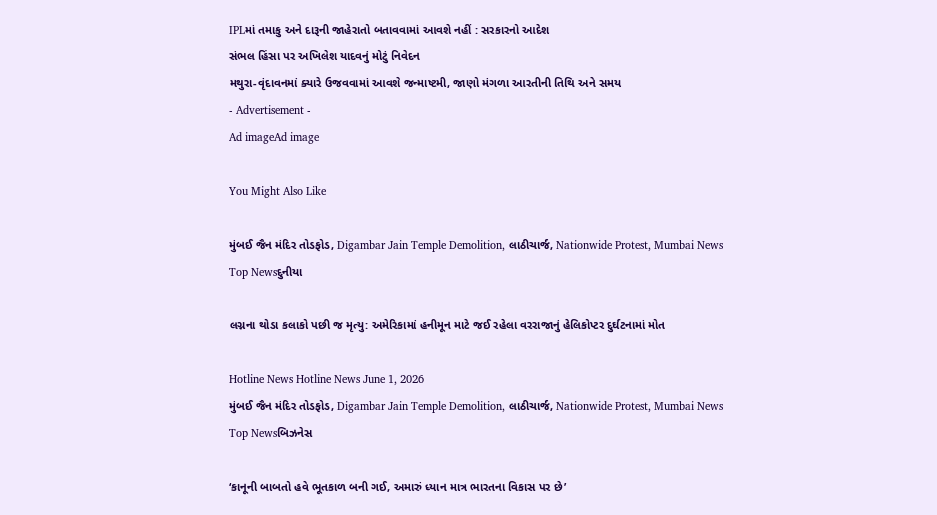IPLમાં તમાકુ અને દારૂની જાહેરાતો બતાવવામાં આવશે નહીં : સરકારનો આદેશ
સંભલ હિંસા પર અખિલેશ યાદવનું મોટું નિવેદન
મથુરા-વૃંદાવનમાં ક્યારે ઉજવવામાં આવશે જન્માષ્ટમી, જાણો મંગળા આરતીની તિથિ અને સમય
- Advertisement -
Ad imageAd image

You Might Also Like

મુંબઈ જૈન મંદિર તોડફોડ, Digambar Jain Temple Demolition, લાઠીચાર્જ, Nationwide Protest, Mumbai News
Top Newsદુનીયા

લગ્નના થોડા કલાકો પછી જ મૃત્યુ: અમેરિકામાં હનીમૂન માટે જઈ રહેલા વરરાજાનું હેલિકોપ્ટર દુર્ઘટનામાં મોત

Hotline News Hotline News June 1, 2026
મુંબઈ જૈન મંદિર તોડફોડ, Digambar Jain Temple Demolition, લાઠીચાર્જ, Nationwide Protest, Mumbai News
Top Newsબિઝનેસ

‘કાનૂની બાબતો હવે ભૂતકાળ બની ગઈ, અમારું ધ્યાન માત્ર ભારતના વિકાસ પર છે’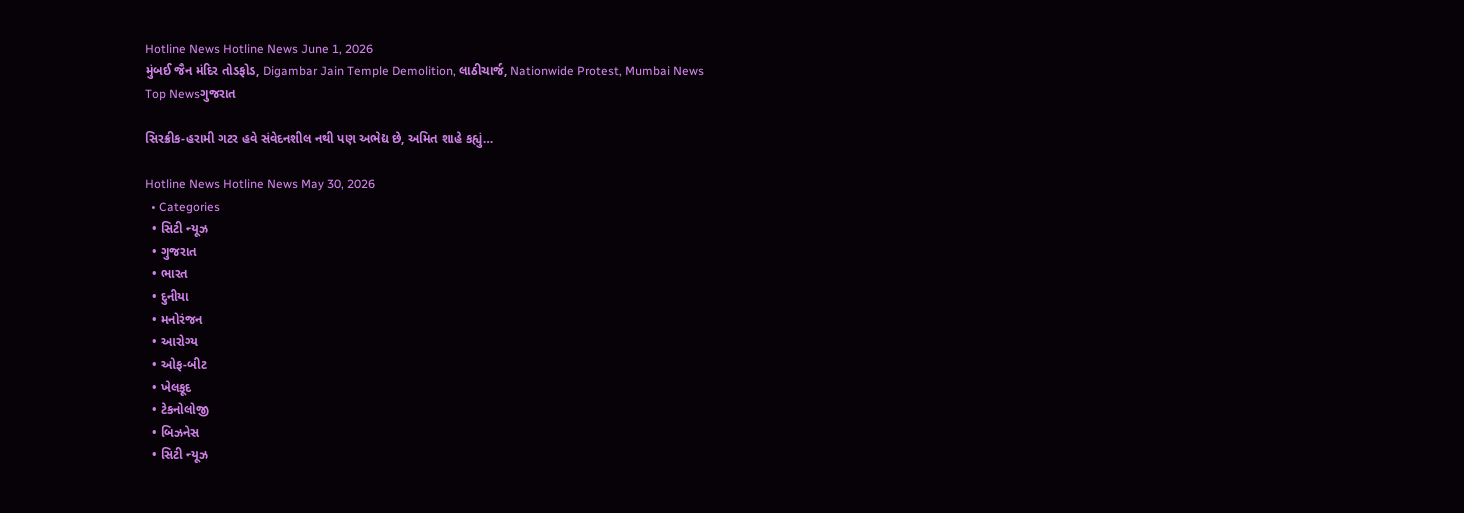Hotline News Hotline News June 1, 2026
મુંબઈ જૈન મંદિર તોડફોડ, Digambar Jain Temple Demolition, લાઠીચાર્જ, Nationwide Protest, Mumbai News
Top Newsગુજરાત

સિરક્રીક-હરામી ગટર હવે સંવેદનશીલ નથી પણ અભેદ્ય છે, અમિત શાહે કહ્યું…

Hotline News Hotline News May 30, 2026
  • Categories
  • સિટી ન્યૂઝ
  • ગુજરાત
  • ભારત
  • દુનીયા
  • મનોરંજન
  • આરોગ્ય
  • ઓફ-બીટ
  • ખેલકૂદ
  • ટેકનોલોજી
  • બિઝનેસ
  • સિટી ન્યૂઝ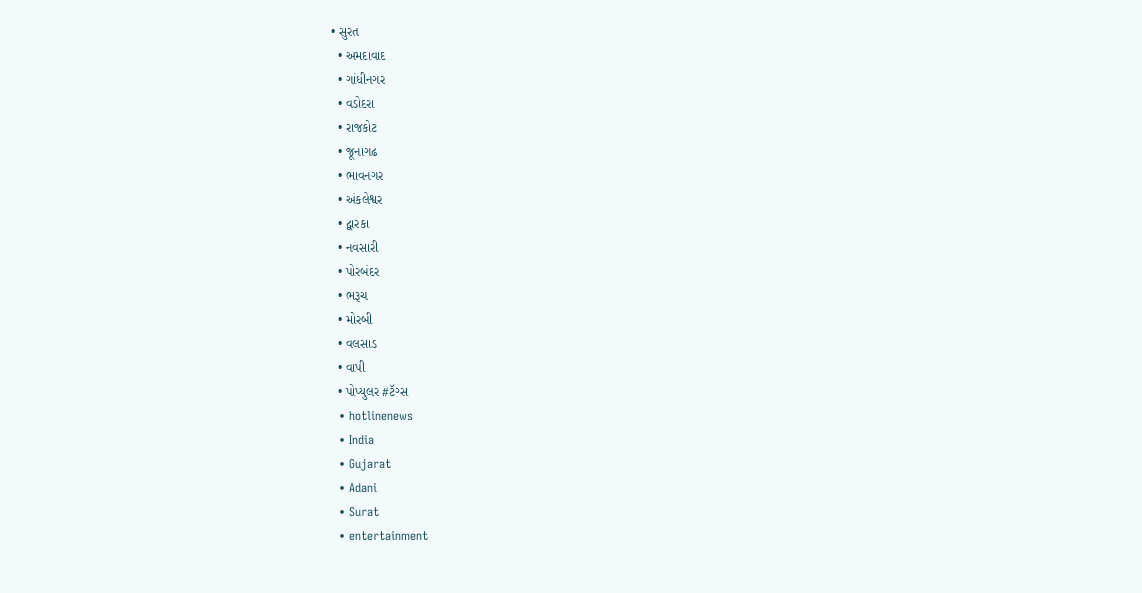• સુરત
  • અમદાવાદ
  • ગાંધીનગર
  • વડોદરા
  • રાજકોટ
  • જૂનાગઢ
  • ભાવનગર
  • અંકલેશ્વર
  • દ્વારકા
  • નવસારી
  • પોરબંદર
  • ભરૂચ
  • મોરબી
  • વલસાડ
  • વાપી
  • પોપ્યુલર #ટૅગ્સ
  • hotlinenews
  • India
  • Gujarat
  • Adani
  • Surat
  • entertainment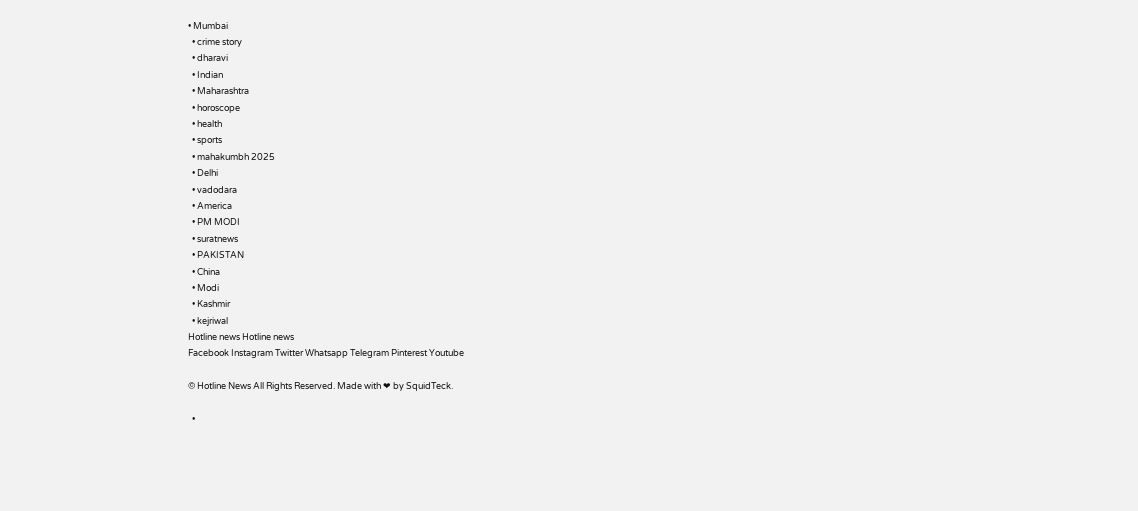• Mumbai
  • crime story
  • dharavi
  • Indian
  • Maharashtra
  • horoscope
  • health
  • sports
  • mahakumbh 2025
  • Delhi
  • vadodara
  • America
  • PM MODI
  • suratnews
  • PAKISTAN
  • China
  • Modi
  • Kashmir
  • kejriwal
Hotline news Hotline news
Facebook Instagram Twitter Whatsapp Telegram Pinterest Youtube

© Hotline News All Rights Reserved. Made with ❤ by SquidTeck.

  •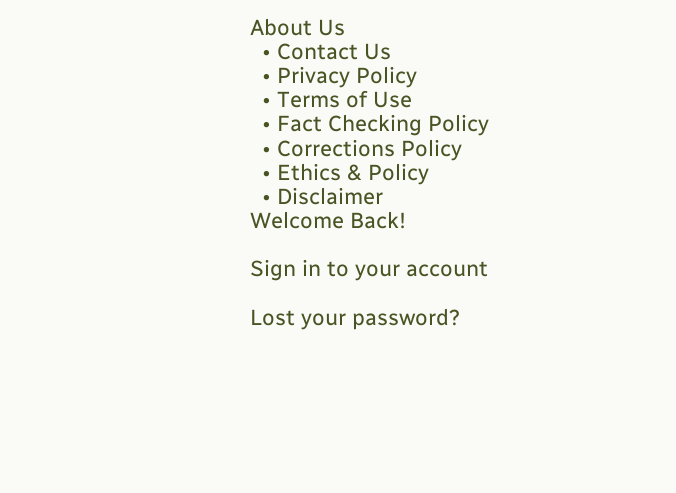About Us
  • Contact Us
  • Privacy Policy
  • Terms of Use
  • Fact Checking Policy
  • Corrections Policy
  • Ethics & Policy
  • Disclaimer
Welcome Back!

Sign in to your account

Lost your password?